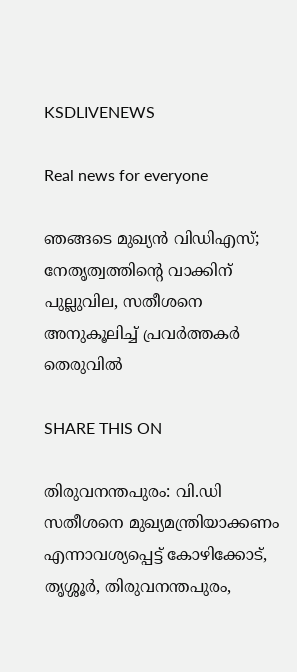KSDLIVENEWS

Real news for everyone

ഞങ്ങടെ മുഖ്യൻ വിഡിഎസ്; നേതൃത്വത്തിന്റെ വാക്കിന് പുല്ലുവില, സതീശനെ അനുകൂലിച്ച് പ്രവർത്തകർ തെരുവിൽ

SHARE THIS ON

തിരുവനന്തപുരം: വി.ഡി സതീശനെ മുഖ്യമന്ത്രിയാക്കണം എന്നാവശ്യപ്പെട്ട് കോഴിക്കോട്, തൃശ്ശൂർ, തിരുവനന്തപുരം,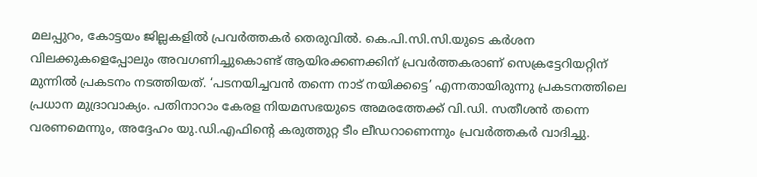മലപ്പുറം, കോട്ടയം ജില്ലകളിൽ പ്രവർത്തകർ തെരുവിൽ. കെ.പി.സി.സി.യുടെ കർശന വിലക്കുകളെപ്പോലും അവഗണിച്ചുകൊണ്ട് ആയിരക്കണക്കിന് പ്രവർത്തകരാണ് സെക്രട്ടേറിയറ്റിന് മുന്നിൽ പ്രകടനം നടത്തിയത്. ‘പടനയിച്ചവൻ തന്നെ നാട് നയിക്കട്ടെ’ എന്നതായിരുന്നു പ്രകടനത്തിലെ പ്രധാന മുദ്രാവാക്യം. പതിനാറാം കേരള നിയമസഭയുടെ അമരത്തേക്ക് വി.ഡി. സതീശൻ തന്നെ വരണമെന്നും, അദ്ദേഹം യു.ഡി.എഫിന്റെ കരുത്തുറ്റ ടീം ലീഡറാണെന്നും പ്രവർത്തകർ വാദിച്ചു.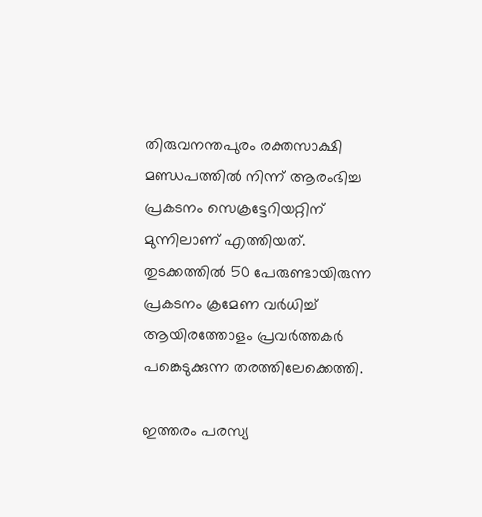തിരുവനന്തപുരം രക്തസാക്ഷി മണ്ഡപത്തിൽ നിന്ന് ആരംഭിച്ച പ്രകടനം സെക്രട്ടേറിയറ്റിന് മുന്നിലാണ് എത്തിയത്. തുടക്കത്തിൽ 50 പേരുണ്ടായിരുന്ന പ്രകടനം ക്രമേണ വർധിച്ച് ആയിരത്തോളം പ്രവർത്തകർ പങ്കെടുക്കുന്ന തരത്തിലേക്കെത്തി.

ഇത്തരം പരസ്യ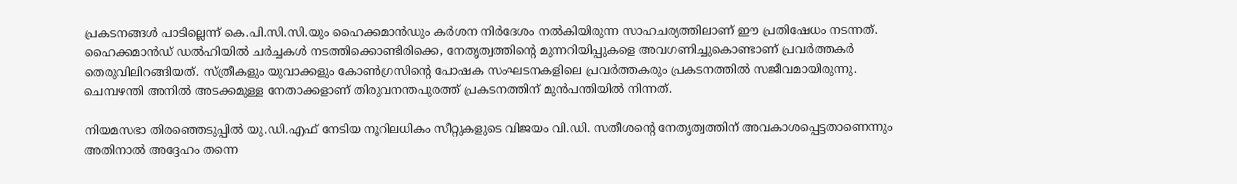പ്രകടനങ്ങൾ പാടില്ലെന്ന് കെ.പി.സി.സി.യും ഹൈക്കമാൻഡും കർശന നിർദേശം നൽകിയിരുന്ന സാഹചര്യത്തിലാണ് ഈ പ്രതിഷേധം നടന്നത്. ഹൈക്കമാൻഡ് ഡൽഹിയിൽ ചർച്ചകൾ നടത്തിക്കൊണ്ടിരിക്കെ, നേതൃത്വത്തിന്റെ മുന്നറിയിപ്പുകളെ അവഗണിച്ചുകൊണ്ടാണ് പ്രവർത്തകർ തെരുവിലിറങ്ങിയത്. സ്ത്രീകളും യുവാക്കളും കോൺഗ്രസിന്റെ പോഷക സംഘടനകളിലെ പ്രവർത്തകരും പ്രകടനത്തിൽ സജീവമായിരുന്നു. ചെമ്പഴന്തി അനിൽ അടക്കമുള്ള നേതാക്കളാണ് തിരുവനന്തപുരത്ത് പ്രകടനത്തിന് മുൻപന്തിയിൽ നിന്നത്.

നിയമസഭാ തിരഞ്ഞെടുപ്പിൽ യു.ഡി.എഫ് നേടിയ നൂറിലധികം സീറ്റുകളുടെ വിജയം വി.ഡി. സതീശന്റെ നേതൃത്വത്തിന് അവകാശപ്പെട്ടതാണെന്നും അതിനാൽ അദ്ദേഹം തന്നെ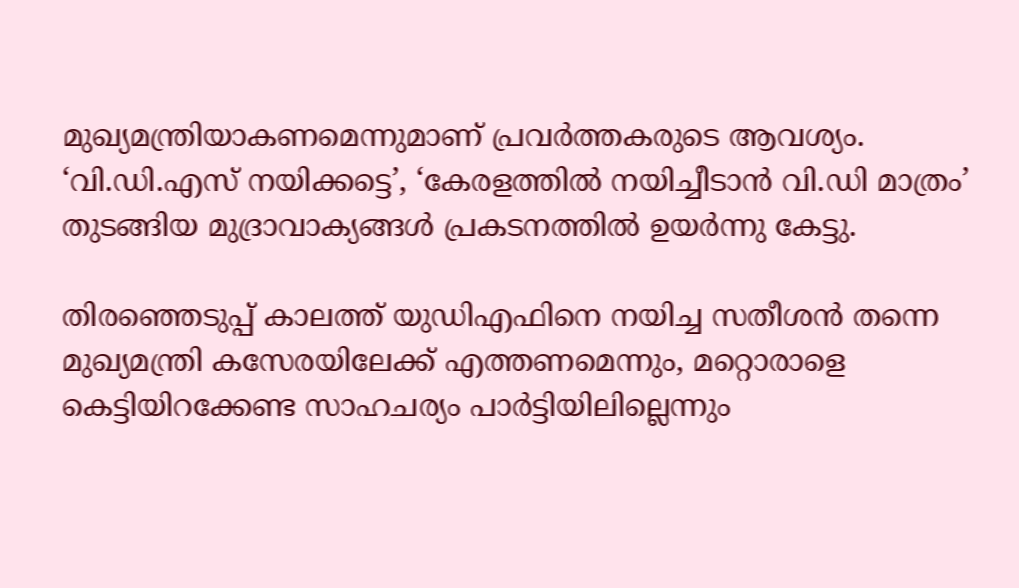മുഖ്യമന്ത്രിയാകണമെന്നുമാണ് പ്രവർത്തകരുടെ ആവശ്യം. ‘വി.ഡി.എസ് നയിക്കട്ടെ’, ‘കേരളത്തിൽ നയിച്ചീടാൻ വി.ഡി മാത്രം’ തുടങ്ങിയ മുദ്രാവാക്യങ്ങൾ പ്രകടനത്തിൽ ഉയർന്നു കേട്ടു.

തിരഞ്ഞെടുപ്പ് കാലത്ത് യുഡിഎഫിനെ നയിച്ച സതീശൻ തന്നെ മുഖ്യമന്ത്രി കസേരയിലേക്ക് എത്തണമെന്നും, മറ്റൊരാളെ കെട്ടിയിറക്കേണ്ട സാഹചര്യം പാർട്ടിയിലില്ലെന്നും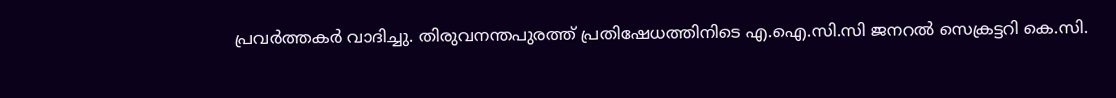പ്രവർത്തകർ വാദിച്ചു. തിരുവനന്തപുരത്ത് പ്രതിഷേധത്തിനിടെ എ.ഐ.സി.സി ജനറൽ സെക്രട്ടറി കെ.സി.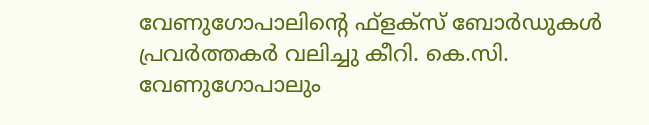വേണുഗോപാലിന്റെ ഫ്‌ളക്‌സ് ബോർഡുകൾ പ്രവർത്തകർ വലിച്ചു കീറി. കെ.സി. വേണുഗോപാലും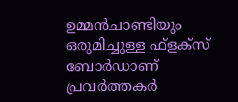ഉമ്മൻചാണ്ടിയും ഒരുമിച്ചുള്ള ഫ്‌ളക്‌സ് ബോർഡാണ് പ്രവർത്തകർ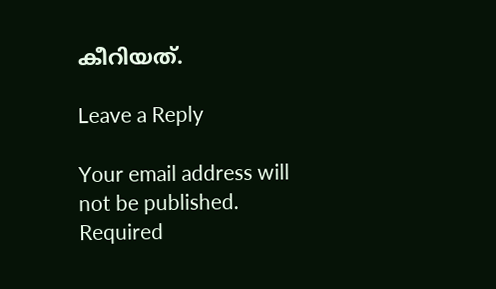കീറിയത്.

Leave a Reply

Your email address will not be published. Required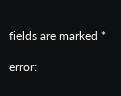fields are marked *

error: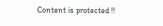Content is protected !!